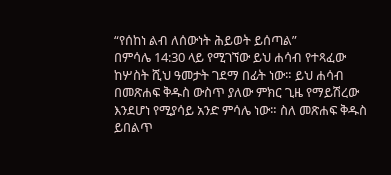“የሰከነ ልብ ለሰውነት ሕይወት ይሰጣል”
በምሳሌ 14:30 ላይ የሚገኘው ይህ ሐሳብ የተጻፈው ከሦስት ሺህ ዓመታት ገደማ በፊት ነው። ይህ ሐሳብ በመጽሐፍ ቅዱስ ውስጥ ያለው ምክር ጊዜ የማይሽረው እንደሆነ የሚያሳይ አንድ ምሳሌ ነው። ስለ መጽሐፍ ቅዱስ ይበልጥ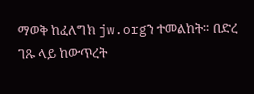ማወቅ ከፈለግክ jw.orgን ተመልከት። በድረ ገጹ ላይ ከውጥረት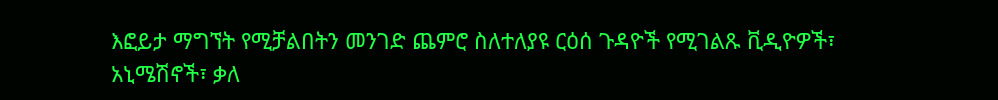እፎይታ ማግኘት የሚቻልበትን መንገድ ጨምሮ ስለተለያዩ ርዕሰ ጉዳዮች የሚገልጹ ቪዲዮዎች፣ አኒሜሽኖች፣ ቃለ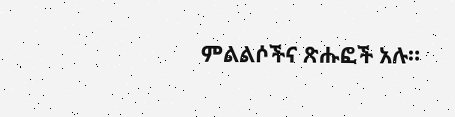ምልልሶችና ጽሑፎች አሉ።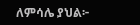ለምሳሌ ያህል፦